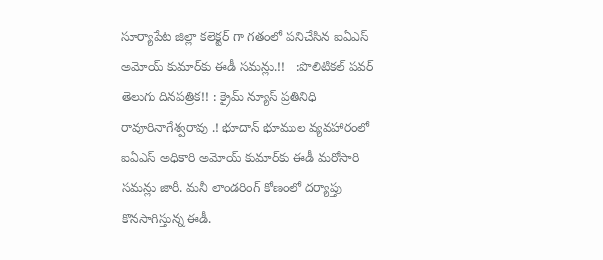సూర్యాపేట జిల్లా కలెక్టర్ గా గతంలో పనిచేసిన ఐఏఎస్ అమోయ్ కుమార్‌కు ఈడీ సమన్లు.!!   :పొలిటికల్ పవర్ తెలుగు దినపత్రిక!! : క్రైమ్ న్యూస్ ప్రతినిధి రావూరినాగేశ్వరావు .! భూదాన్ భూముల వ్యవహారంలో ఐఏఎస్ అధికారి అమోయ్ కుమార్‌కు ఈడీ మరోసారి సమన్లు జారీ. మనీ లాండరింగ్ కోణంలో దర్యాప్తు కొనసాగిస్తున్న ఈడీ.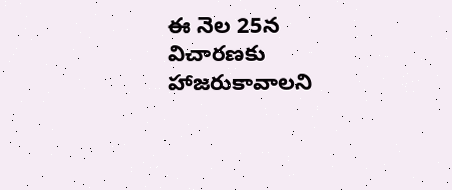ఈ నెల 25న విచారణకు హాజరుకావాలని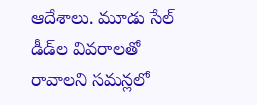ఆదేశాలు. మూడు సేల్ డీడ్‌ల వివరాలతో రావాలని సమన్లలో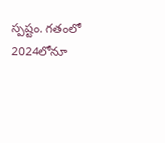స్పష్టం. గతంలో 2024లోనూ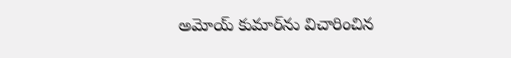అమోయ్ కుమార్‌ను విచారించిన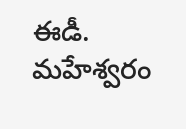ఈడీ. మహేశ్వరం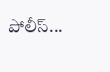పోలీస్...